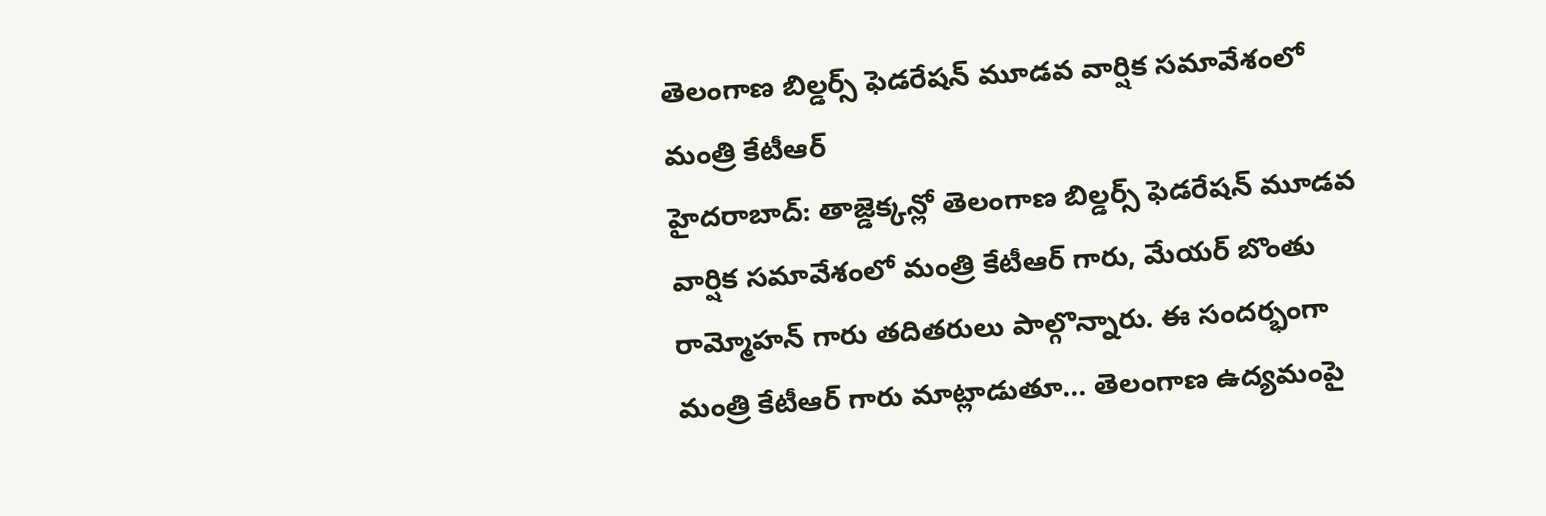తెలంగాణ బిల్డర్స్ ఫెడరేషన్ మూడవ వార్షిక సమావేశంలో మంత్రి కేటీఆర్
హైదరాబాద్: తాజ్డెక్కన్లో తెలంగాణ బిల్డర్స్ ఫెడరేషన్ మూడవ వార్షిక సమావేశంలో మంత్రి కేటీఆర్ గారు, మేయర్ బొంతు రామ్మోహన్ గారు తదితరులు పాల్గొన్నారు. ఈ సందర్భంగా మంత్రి కేటీఆర్ గారు మాట్లాడుతూ... తెలంగాణ ఉద్యమంపై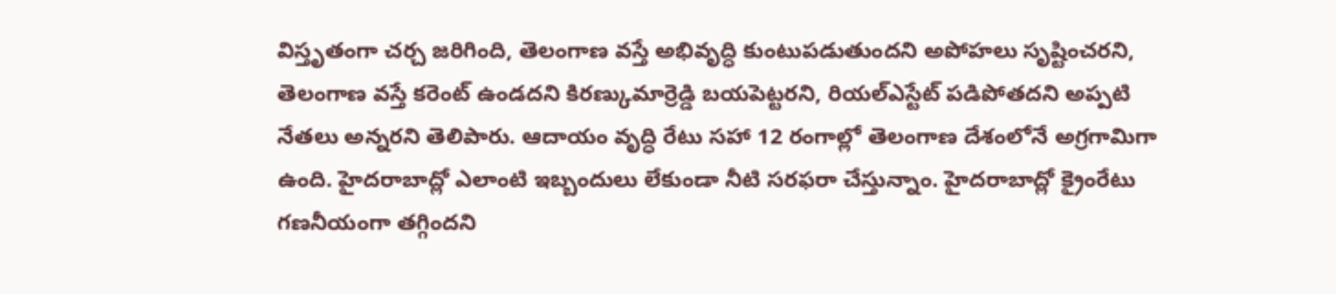విస్తృతంగా చర్చ జరిగింది, తెలంగాణ వస్తే అభివృద్ధి కుంటుపడుతుందని అపోహలు సృష్టించరని, తెలంగాణ వస్తే కరెంట్ ఉండదని కిరణ్కుమార్రెడ్డి బయపెట్టరని, రియల్ఎస్టేట్ పడిపోతదని అప్పటి నేతలు అన్నరని తెలిపారు. ఆదాయం వృద్ధి రేటు సహా 12 రంగాల్లో తెలంగాణ దేశంలోనే అగ్రగామిగా ఉంది. హైదరాబాద్లో ఎలాంటి ఇబ్బందులు లేకుండా నీటి సరఫరా చేస్తున్నాం. హైదరాబాద్లో క్రైంరేటు గణనీయంగా తగ్గిందని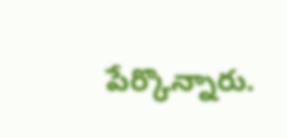పేర్కొన్నారు.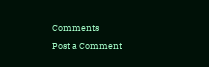Comments
Post a Comment